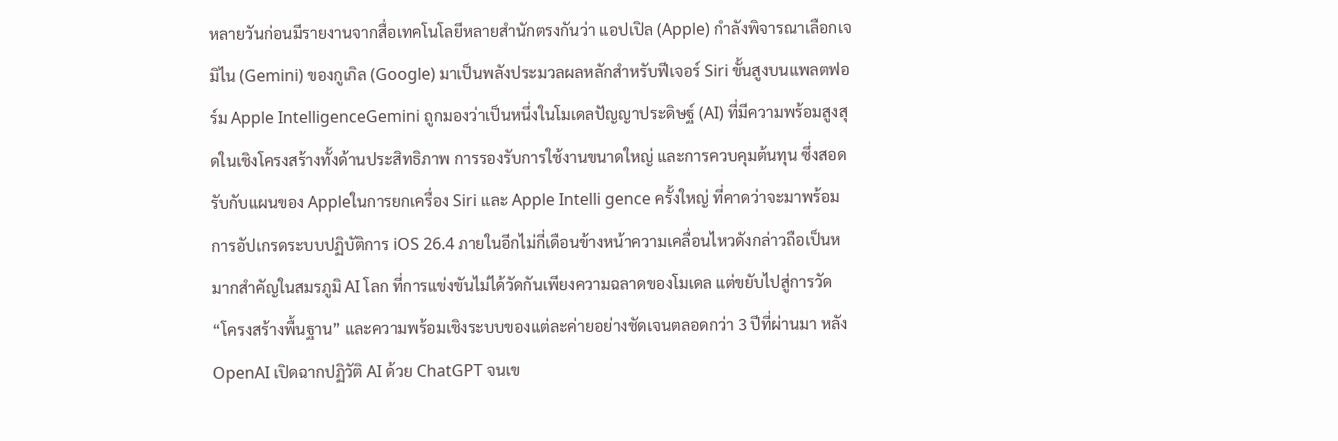หลายวันก่อนมีรายงานจากสื่อเทคโนโลยีหลายสำนักตรงกันว่า แอปเปิล (Apple) กำลังพิจารณาเลือกเจมิไน (Gemini) ของกูเกิล (Google) มาเป็นพลังประมวลผลหลักสำหรับฟีเจอร์ Siri ขั้นสูงบนแพลตฟอร์ม Apple IntelligenceGemini ถูกมองว่าเป็นหนึ่งในโมเดลปัญญาประดิษฐ์ (AI) ที่มีความพร้อมสูงสุดในเชิงโครงสร้างทั้งด้านประสิทธิภาพ การรองรับการใช้งานขนาดใหญ่ และการควบคุมต้นทุน ซึ่งสอดรับกับแผนของ Appleในการยกเครื่อง Siri และ Apple Intelli gence ครั้งใหญ่ ที่คาดว่าจะมาพร้อมการอัปเกรดระบบปฏิบัติการ iOS 26.4 ภายในอีกไม่กี่เดือนข้างหน้าความเคลื่อนไหวดังกล่าวถือเป็นหมากสำคัญในสมรภูมิ AI โลก ที่การแข่งขันไม่ได้วัดกันเพียงความฉลาดของโมเดล แต่ขยับไปสู่การวัด “โครงสร้างพื้นฐาน” และความพร้อมเชิงระบบของแต่ละค่ายอย่างชัดเจนตลอดกว่า 3 ปีที่ผ่านมา หลัง OpenAI เปิดฉากปฏิวัติ AI ด้วย ChatGPT จนเข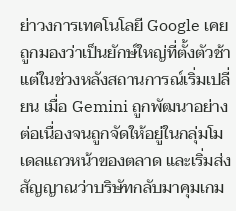ย่าวงการเทคโนโลยี Google เคยถูกมองว่าเป็นยักษ์ใหญ่ที่ตั้งตัวช้า แต่ในช่วงหลังสถานการณ์เริ่มเปลี่ยน เมื่อ Gemini ถูกพัฒนาอย่างต่อเนื่องจนถูกจัดให้อยู่ในกลุ่มโมเดลแถวหน้าของตลาด และเริ่มส่งสัญญาณว่าบริษัทกลับมาคุมเกม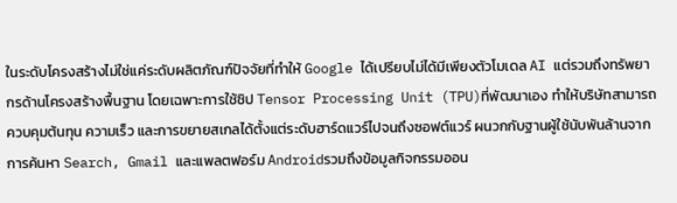ในระดับโครงสร้างไม่ใช่แค่ระดับผลิตภัณฑ์ปัจจัยที่ทำให้ Google ได้เปรียบไม่ได้มีเพียงตัวโมเดล AI แต่รวมถึงทรัพยากรด้านโครงสร้างพื้นฐาน โดยเฉพาะการใช้ชิป Tensor Processing Unit (TPU)ที่พัฒนาเอง ทำให้บริษัทสามารถควบคุมต้นทุน ความเร็ว และการขยายสเกลได้ตั้งแต่ระดับฮาร์ดแวร์ไปจนถึงซอฟต์แวร์ ผนวกกับฐานผู้ใช้นับพันล้านจากการค้นหา Search, Gmail และแพลตฟอร์ม Androidรวมถึงข้อมูลกิจกรรมออน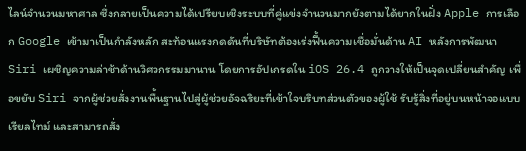ไลน์จำนวนมหาศาล ซึ่งกลายเป็นความได้เปรียบเชิงระบบที่คู่แข่งจำนวนมากยังตามได้ยากในฝั่ง Apple การเลือก Google เข้ามาเป็นกำลังหลัก สะท้อนแรงกดดันที่บริษัทต้องเร่งฟื้นความเชื่อมั่นด้าน AI หลังการพัฒนา Siri เผชิญความล่าช้าด้านวิศวกรรมมานาน โดยการอัปเกรดใน iOS 26.4 ถูกวางให้เป็นจุดเปลี่ยนสำคัญ เพื่อขยับ Siri จากผู้ช่วยสั่งงานพื้นฐานไปสู่ผู้ช่วยอัจฉริยะที่เข้าใจบริบทส่วนตัวของผู้ใช้ รับรู้สิ่งที่อยู่บนหน้าจอแบบเรียลไทม์ และสามารถสั่ง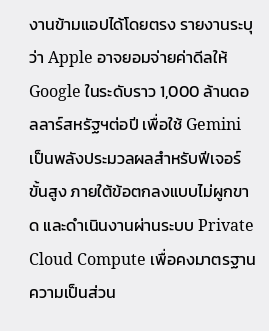งานข้ามแอปได้โดยตรง รายงานระบุว่า Apple อาจยอมจ่ายค่าดีลให้ Google ในระดับราว 1,000 ล้านดอลลาร์สหรัฐฯต่อปี เพื่อใช้ Gemini เป็นพลังประมวลผลสำหรับฟีเจอร์ขั้นสูง ภายใต้ข้อตกลงแบบไม่ผูกขาด และดำเนินงานผ่านระบบ Private Cloud Compute เพื่อคงมาตรฐานความเป็นส่วน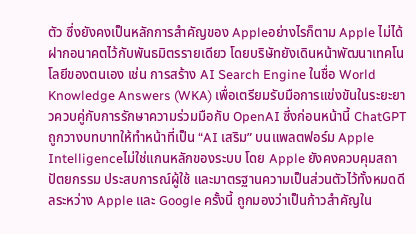ตัว ซึ่งยังคงเป็นหลักการสำคัญของ Appleอย่างไรก็ตาม Apple ไม่ได้ฝากอนาคตไว้กับพันธมิตรรายเดียว โดยบริษัทยังเดินหน้าพัฒนาเทคโนโลยีของตนเอง เช่น การสร้าง AI Search Engine ในชื่อ World Knowledge Answers (WKA) เพื่อเตรียมรับมือการแข่งขันในระยะยาวควบคู่กับการรักษาความร่วมมือกับ OpenAI ซึ่งก่อนหน้านี้ ChatGPT ถูกวางบทบาทให้ทำหน้าที่เป็น “AI เสริม” บนแพลตฟอร์ม Apple Intelligenceไม่ใช่แกนหลักของระบบ โดย Apple ยังคงควบคุมสถาปัตยกรรม ประสบการณ์ผู้ใช้ และมาตรฐานความเป็นส่วนตัวไว้ทั้งหมดดีลระหว่าง Apple และ Google ครั้งนี้ ถูกมองว่าเป็นก้าวสำคัญใน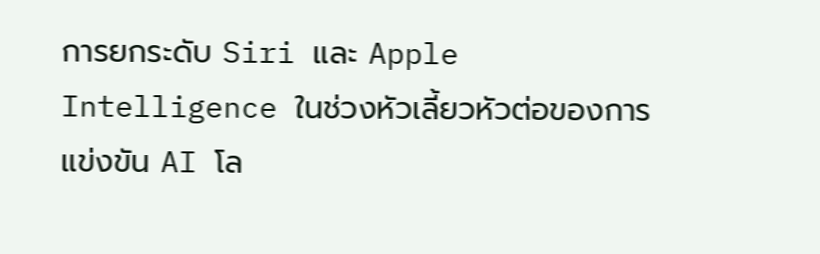การยกระดับ Siri และ Apple Intelligence ในช่วงหัวเลี้ยวหัวต่อของการแข่งขัน AI โล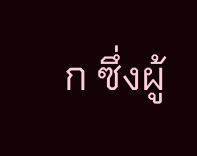ก ซึ่งผู้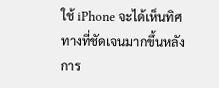ใช้ iPhone จะได้เห็นทิศทางที่ชัดเจนมากขึ้นหลังการ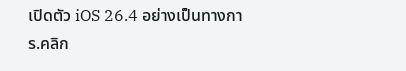เปิดตัว iOS 26.4 อย่างเป็นทางการ.คลิก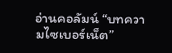อ่านคอลัมน์ “บทความไซเบอร์เน็ต”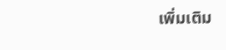เพิ่มเติม